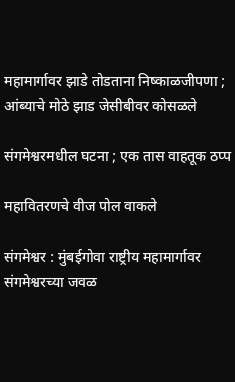महामार्गावर झाडे तोडताना निष्काळजीपणा ; आंब्याचे मोठे झाड जेसीबीवर कोसळले

संगमेश्वरमधील घटना ; एक तास वाहतूक ठप्प

महावितरणचे वीज पोल वाकले

संगमेश्वर : मुंबईगोवा राष्ट्रीय महामार्गावर संगमेश्वरच्या जवळ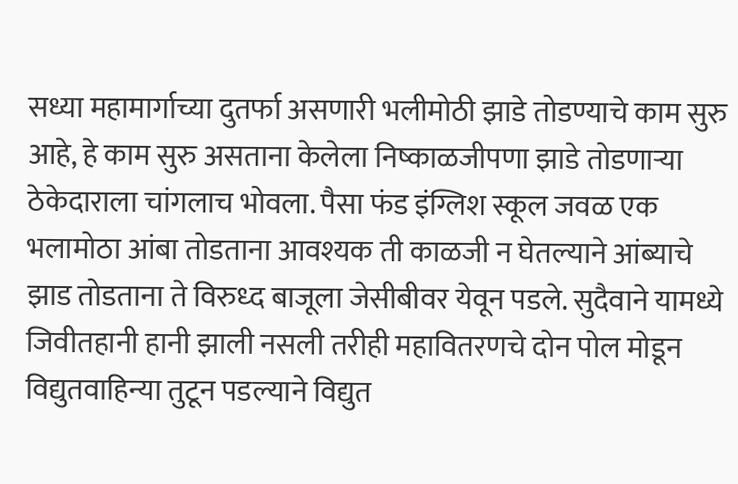सध्या महामार्गाच्या दुतर्फा असणारी भलीमोठी झाडे तोडण्याचे काम सुरु आहे, हे काम सुरु असताना केलेला निष्काळजीपणा झाडे तोडणाऱ्या ठेकेदाराला चांगलाच भोवला. पैसा फंड इंग्लिश स्कूल जवळ एक भलामोठा आंबा तोडताना आवश्यक ती काळजी न घेतल्याने आंब्याचे झाड तोडताना ते विरुध्द बाजूला जेसीबीवर येवून पडले. सुदैवाने यामध्ये जिवीतहानी हानी झाली नसली तरीही महावितरणचे दोन पोल मोडून विद्युतवाहिन्या तुटून पडल्याने विद्युत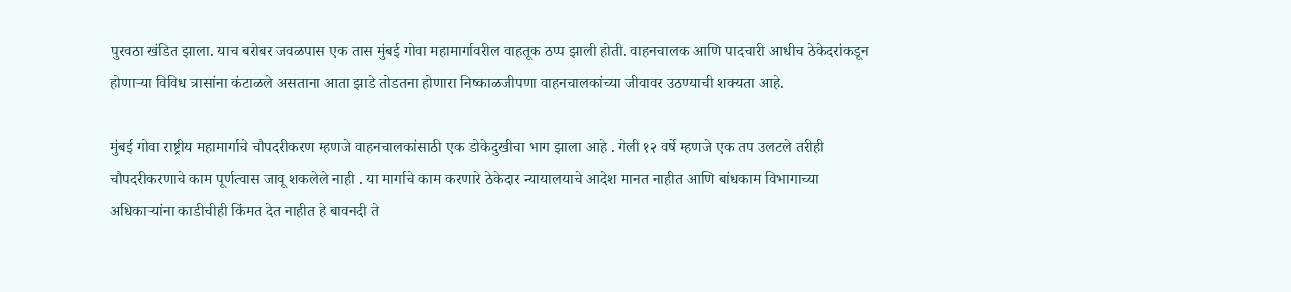पुरवठा खंडित झाला. याच बरोबर जवळपास एक तास मुंबई गोवा महामार्गावरील वाहतूक ठप्प झाली होती. वाहनचालक आणि पादचारी आधीच ठेकेदरांकडून होणाऱ्या विविध त्रासांना कंटाळले असताना आता झाडे तोडतना होणारा निष्काळजीपणा वाहनचालकांच्या जीवावर उठण्याची शक्यता आहे.

मुंबई गोवा राष्ट्रीय महामार्गाचे चौपदरीकरण म्हणजे वाहनचालकांसाठी एक डोकेदुखीचा भाग झाला आहे . गेली १२ वर्षे म्हणजे एक तप उलटले तरीही चौपदरीकरणाचे काम पूर्णत्वास जावू शकलेले नाही . या मार्गाचे काम करणारे ठेकेदार न्यायालयाचे आदेश मानत नाहीत आणि बांधकाम विभागाच्या अधिकाऱ्यांना काडीचीही किंमत देत नाहीत हे बावनदी ते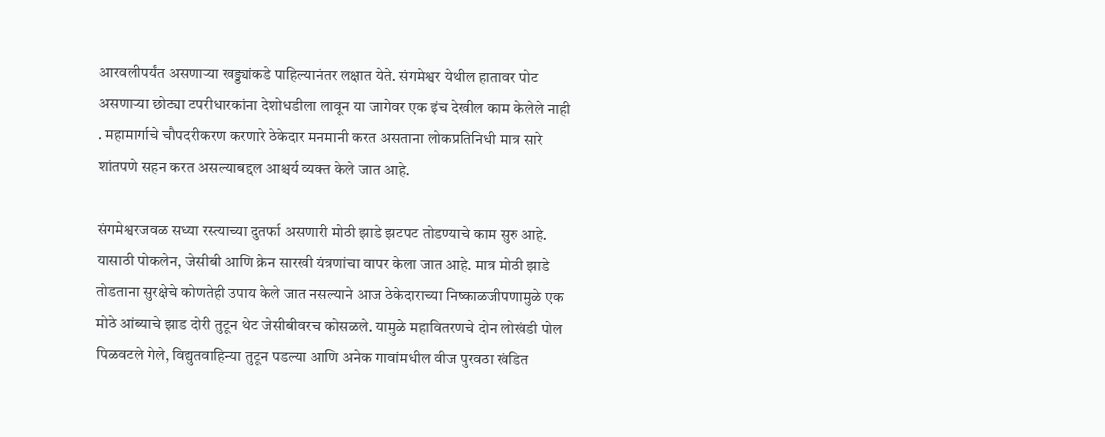आरवलीपर्यंत असणाऱ्या खड्ड्यांकडे पाहिल्यानंतर लक्षात येते. संगमेश्वर येथील हातावर पोट असणाऱ्या छोट्या टपरीधारकांना देशोधडीला लावून या जागेवर एक इंच देखील काम केलेले नाही . महामार्गाचे चौपदरीकरण करणारे ठेकेदार मनमानी करत असताना लोकप्रतिनिधी मात्र सारे शांतपणे सहन करत असल्याबद्दल आश्चर्य व्यक्त केले जात आहे.

संगमेश्वरजवळ सध्या रस्त्याच्या दुतर्फा असणारी मोठी झाडे झटपट तोडण्याचे काम सुरु आहे. यासाठी पोकलेन, जेसीबी आणि क्रेन सारखी यंत्रणांचा वापर केला जात आहे. मात्र मोठी झाडे तोडताना सुरक्षेचे कोणतेही उपाय केले जात नसल्याने आज ठेकेदाराच्या निष्काळजीपणामुळे एक मोठे आंब्याचे झाड दोरी तुटून थेट जेसीबीवरच कोसळले. यामुळे महावितरणचे दोन लोखंडी पोल पिळवटले गेले, विद्युतवाहिन्या तुटून पडल्या आणि अनेक गावांमधील वीज पुरवठा खंडित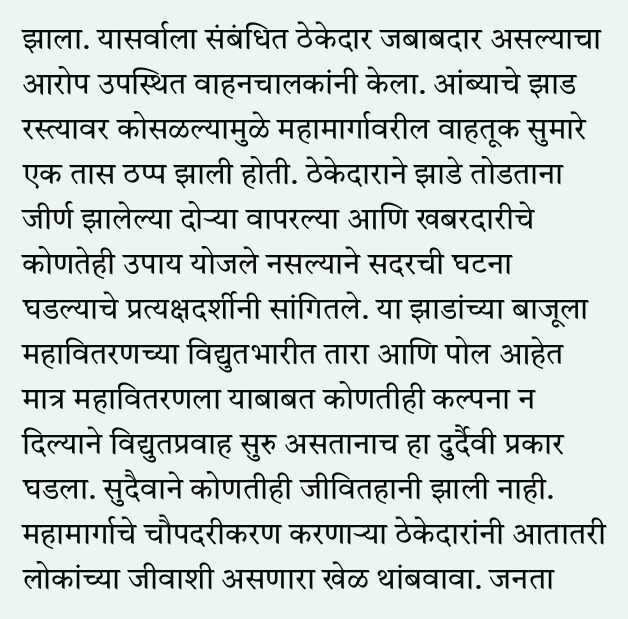झाला. यासर्वाला संबंधित ठेकेदार जबाबदार असल्याचा आरोप उपस्थित वाहनचालकांनी केला. आंब्याचे झाड रस्त्यावर कोसळल्यामुळे महामार्गावरील वाहतूक सुमारे एक तास ठप्प झाली होती. ठेकेदाराने झाडे तोडताना जीर्ण झालेल्या दोऱ्या वापरल्या आणि खबरदारीचे कोणतेही उपाय योजले नसल्याने सदरची घटना घडल्याचे प्रत्यक्षदर्शीनी सांगितले. या झाडांच्या बाजूला महावितरणच्या विद्युतभारीत तारा आणि पोल आहेत मात्र महावितरणला याबाबत कोणतीही कल्पना न दिल्याने विद्युतप्रवाह सुरु असतानाच हा दुर्दैवी प्रकार घडला. सुदैवाने कोणतीही जीवितहानी झाली नाही. महामार्गाचे चौपदरीकरण करणाऱ्या ठेकेदारांनी आतातरी लोकांच्या जीवाशी असणारा खेळ थांबवावा. जनता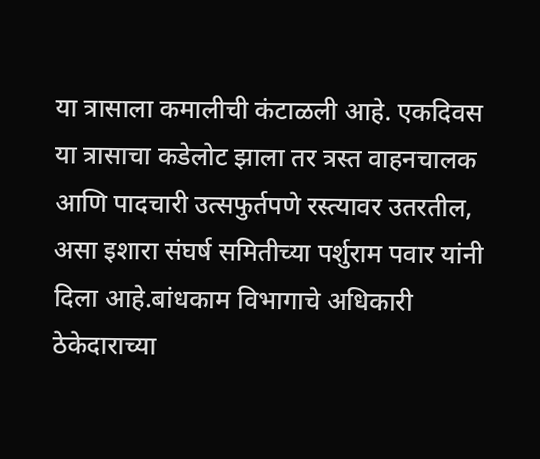या त्रासाला कमालीची कंटाळली आहे. एकदिवस या त्रासाचा कडेलोट झाला तर त्रस्त वाहनचालक आणि पादचारी उत्सफुर्तपणे रस्त्यावर उतरतील, असा इशारा संघर्ष समितीच्या पर्शुराम पवार यांनी दिला आहे.बांधकाम विभागाचे अधिकारी ठेकेदाराच्या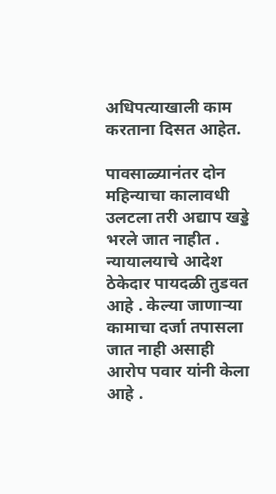अधिपत्याखाली काम करताना दिसत आहेत.

पावसाळ्यानंतर दोन महिन्याचा कालावधी उलटला तरी अद्याप खड्डे भरले जात नाहीत . न्यायालयाचे आदेश ठेकेदार पायदळी तुडवत आहे . केल्या जाणाऱ्या कामाचा दर्जा तपासला जात नाही असाही आरोप पवार यांनी केला आहे .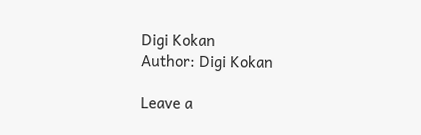Digi Kokan
Author: Digi Kokan

Leave a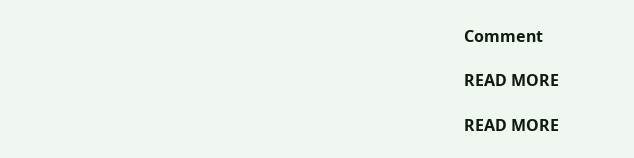Comment

READ MORE

READ MORE